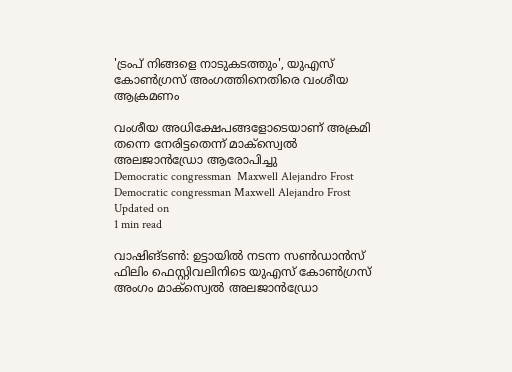'ട്രംപ് നിങ്ങളെ നാടുകടത്തും', യുഎസ് കോണ്‍ഗ്രസ് അംഗത്തിനെതിരെ വംശീയ ആക്രമണം

വംശീയ അധിക്ഷേപങ്ങളോടെയാണ് അക്രമി തന്നെ നേരിട്ടതെന്ന് മാക്‌സ്വെല്‍ അലജാന്‍ഡ്രോ ആരോപിച്ചു
Democratic congressman  Maxwell Alejandro Frost
Democratic congressman Maxwell Alejandro Frost
Updated on
1 min read

വാഷിങ്ടണ്‍: ഉട്ടായില്‍ നടന്ന സണ്‍ഡാന്‍സ് ഫിലിം ഫെസ്റ്റിവലിനിടെ യുഎസ് കോണ്‍ഗ്രസ് അംഗം മാക്‌സ്വെല്‍ അലജാന്‍ഡ്രോ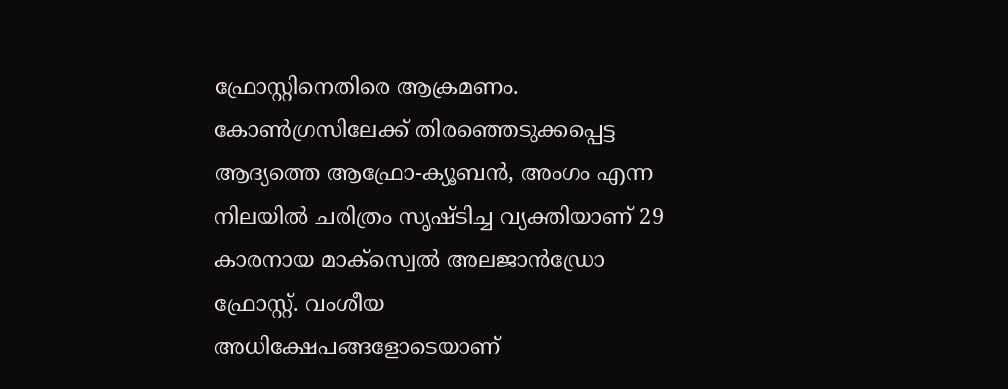ഫ്രോസ്റ്റിനെതിരെ ആക്രമണം. കോണ്‍ഗ്രസിലേക്ക് തിരഞ്ഞെടുക്കപ്പെട്ട ആദ്യത്തെ ആഫ്രോ-ക്യൂബന്‍, അംഗം എന്ന നിലയില്‍ ചരിത്രം സൃഷ്ടിച്ച വ്യക്തിയാണ് 29 കാരനായ മാക്‌സ്വെല്‍ അലജാന്‍ഡ്രോ ഫ്രോസ്റ്റ്. വംശീയ അധിക്ഷേപങ്ങളോടെയാണ്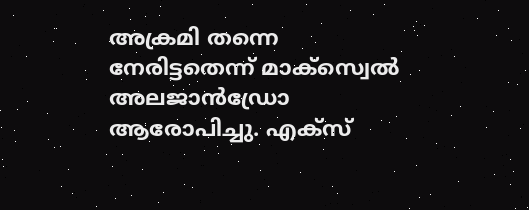അക്രമി തന്നെ നേരിട്ടതെന്ന് മാക്‌സ്വെല്‍ അലജാന്‍ഡ്രോ ആരോപിച്ചു. എക്‌സ്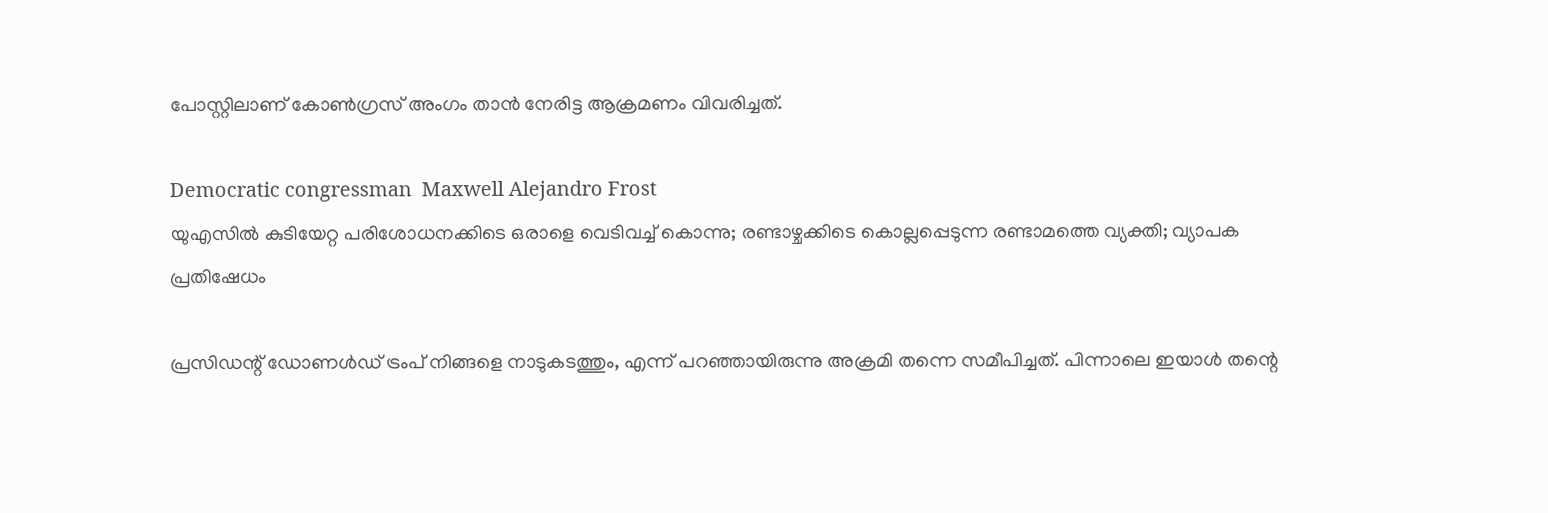പോസ്റ്റിലാണ് കോണ്‍ഗ്രസ് അംഗം താന്‍ നേരിട്ട ആക്രമണം വിവരിച്ചത്.

Democratic congressman  Maxwell Alejandro Frost
യുഎസിൽ കുടിയേറ്റ പരിശോധനക്കിടെ ഒരാളെ വെടിവച്ച് കൊന്നു; രണ്ടാഴ്ചക്കിടെ കൊല്ലപ്പെടുന്ന രണ്ടാമത്തെ വ്യക്തി; വ്യാപക പ്രതിഷേധം

പ്രസിഡന്റ് ഡോണള്‍ഡ് ട്രംപ് നിങ്ങളെ നാടുകടത്തും, എന്ന് പറഞ്ഞായിരുന്നു അക്രമി തന്നെ സമീപിച്ചത്. പിന്നാലെ ഇയാള്‍ തന്റെ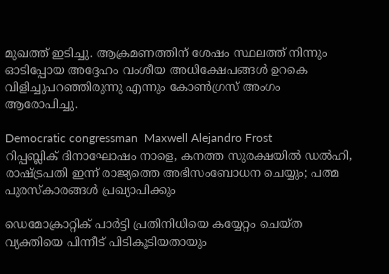മുഖത്ത് ഇടിച്ചു. ആക്രമണത്തിന് ശേഷം സ്ഥലത്ത് നിന്നും ഓടിപ്പോയ അദ്ദേഹം വംശീയ അധിക്ഷേപങ്ങള്‍ ഉറകെ വിളിച്ചുപറഞ്ഞിരുന്നു എന്നും കോണ്‍ഗ്രസ് അംഗം ആരോപിച്ചു.

Democratic congressman  Maxwell Alejandro Frost
റിപ്പബ്ലിക് ദിനാഘോഷം നാളെ, കനത്ത സുരക്ഷയില്‍ ഡല്‍ഹി, രാഷ്ട്രപതി ഇന്ന് രാജ്യത്തെ അഭിസംബോധന ചെയ്യും; പത്മ പുരസ്‌കാരങ്ങള്‍ പ്രഖ്യാപിക്കും

ഡെമോക്രാറ്റിക് പാർട്ടി പ്രതിനിധിയെ കയ്യേറ്റം ചെയ്ത വ്യക്തിയെ പിന്നീട് പിടികൂടിയതായും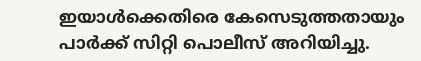ഇയാള്‍ക്കെതിരെ കേസെടുത്തതായും പാര്‍ക്ക് സിറ്റി പൊലീസ് അറിയിച്ചു.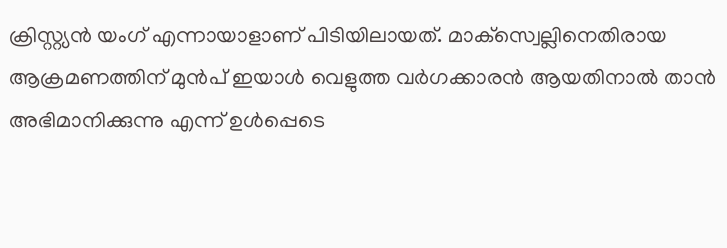ക്രിസ്റ്റ്യന്‍ യംഗ് എന്നായാളാണ് പിടിയിലായത്. മാക്‌സ്വെല്ലിനെതിരായ ആക്രമണത്തിന് മുന്‍പ് ഇയാള്‍ വെളുത്ത വര്‍ഗക്കാരന്‍ ആയതിനാല്‍ താന്‍ അഭിമാനിക്കുന്നു എന്ന് ഉള്‍പ്പെടെ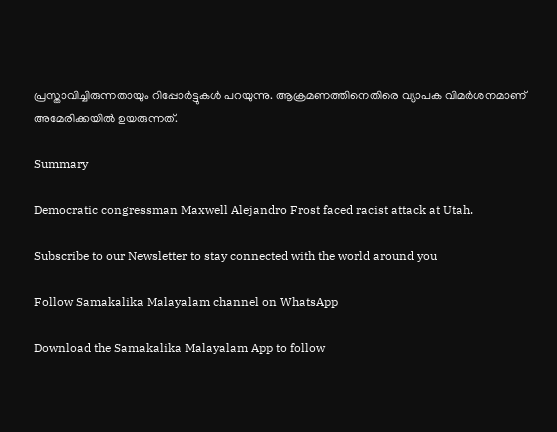പ്രസ്താവിച്ചിരുന്നതായും റിപ്പോര്‍ട്ടുകള്‍ പറയുന്നു. ആക്രമണത്തിനെതിരെ വ്യാപക വിമര്‍ശനമാണ് അമേരിക്കയില്‍ ഉയരുന്നത്.

Summary

Democratic congressman Maxwell Alejandro Frost faced racist attack at Utah.

Subscribe to our Newsletter to stay connected with the world around you

Follow Samakalika Malayalam channel on WhatsApp

Download the Samakalika Malayalam App to follow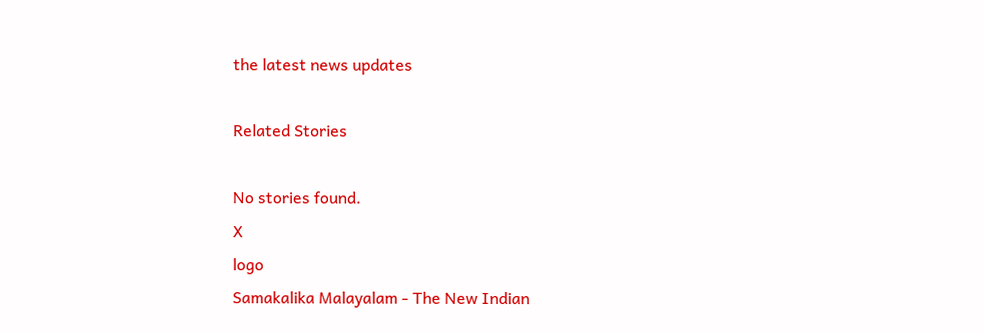the latest news updates

Related Stories

No stories found.
X
logo
Samakalika Malayalam - The New Indian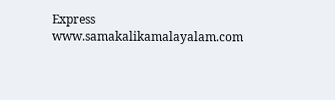Express
www.samakalikamalayalam.com